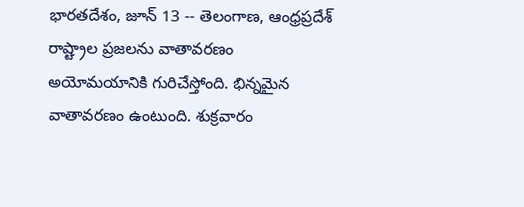భారతదేశం, జూన్ 13 -- తెలంగాణ, ఆంధ్రప్రదేశ్ రాష్ట్రాల ప్రజలను వాతావరణం అయోమయానికి గురిచేస్తోంది. భిన్నమైన వాతావరణం ఉంటుంది. శుక్రవారం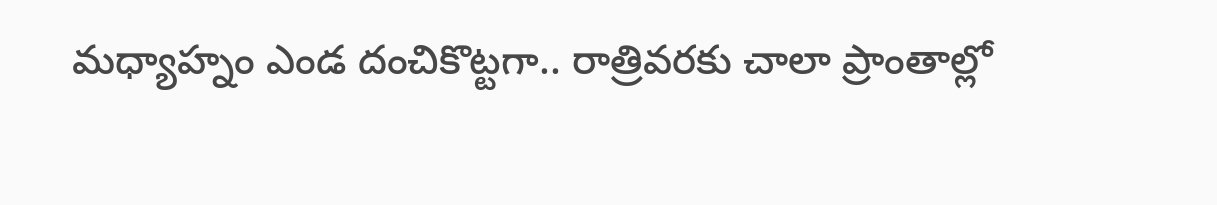మధ్యాహ్నం ఎండ దంచికొట్టగా.. రాత్రివరకు చాలా ప్రాంతాల్లో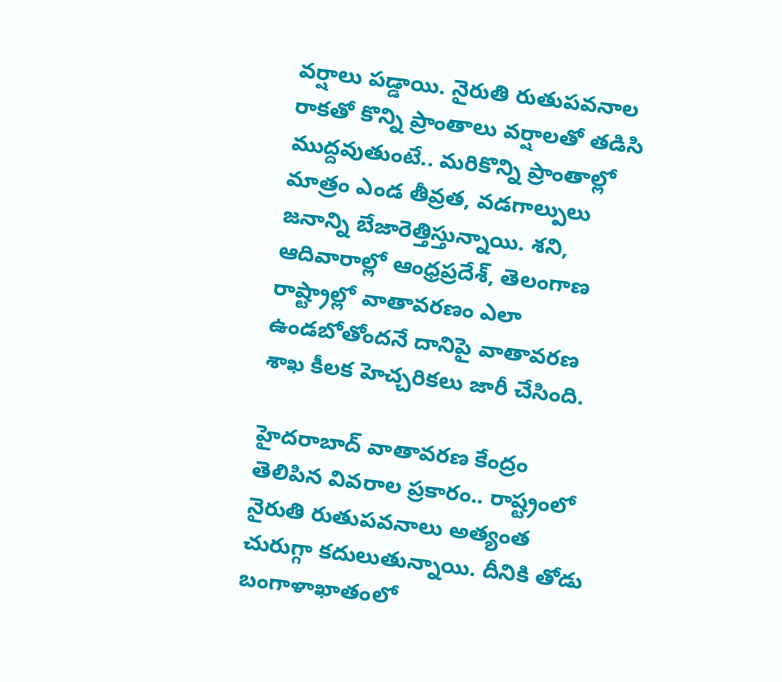వర్షాలు పడ్డాయి. నైరుతి రుతుపవనాల రాకతో కొన్ని ప్రాంతాలు వర్షాలతో తడిసి ముద్దవుతుంటే.. మరికొన్ని ప్రాంతాల్లో మాత్రం ఎండ తీవ్రత, వడగాల్పులు జనాన్ని బేజారెత్తిస్తున్నాయి. శని, ఆదివారాల్లో ఆంధ్రప్రదేశ్, తెలంగాణ రాష్ట్రాల్లో వాతావరణం ఎలా ఉండబోతోందనే దానిపై వాతావరణ శాఖ కీలక హెచ్చరికలు జారీ చేసింది.

హైదరాబాద్ వాతావరణ కేంద్రం తెలిపిన వివరాల ప్రకారం.. రాష్ట్రంలో నైరుతి రుతుపవనాలు అత్యంత చురుగ్గా కదులుతున్నాయి. దీనికి తోడు బంగాళాఖాతంలో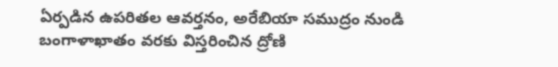ఏర్పడిన ఉపరితల ఆవర్తనం, అరేబియా సముద్రం నుండి బంగాళాఖాతం వరకు విస్తరించిన ద్రోణి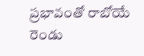ప్రభావంతో రాబోయే రెండు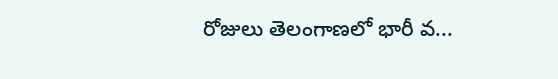రోజులు తెలంగాణలో భారీ వ...